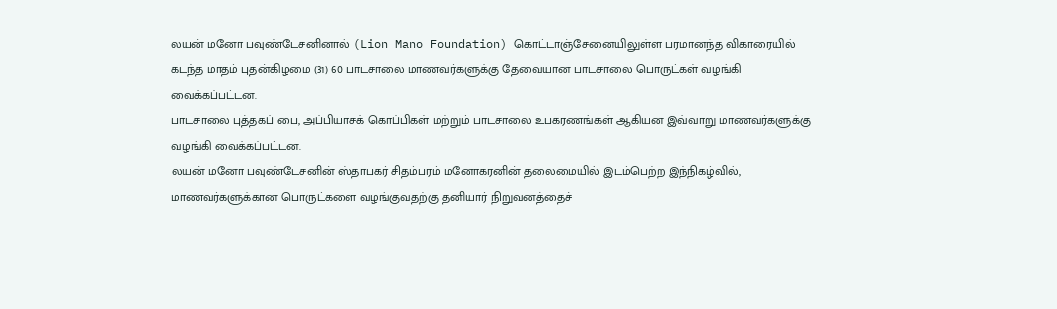லயன் மனோ பவுண்டேசனினால் (Lion Mano Foundation) கொட்டாஞ்சேனையிலுள்ள பரமானந்த விகாரையில் கடந்த மாதம் புதன்கிழமை (31) 60 பாடசாலை மாணவர்களுக்கு தேவையான பாடசாலை பொருட்கள் வழங்கி வைக்கப்பட்டன.
பாடசாலை புத்தகப் பை, அப்பியாசக் கொப்பிகள் மற்றும் பாடசாலை உபகரணங்கள் ஆகியன இவ்வாறு மாணவர்களுக்கு வழங்கி வைக்கப்பட்டன.
லயன் மனோ பவுண்டேசனின் ஸ்தாபகர் சிதம்பரம் மனோகரனின் தலைமையில் இடம்பெற்ற இந்நிகழ்வில், மாணவர்களுக்கான பொருட்களை வழங்குவதற்கு தனியார் நிறுவனத்தைச்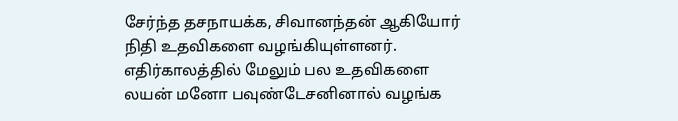சேர்ந்த தசநாயக்க, சிவானந்தன் ஆகியோர் நிதி உதவிகளை வழங்கியுள்ளனர்.
எதிர்காலத்தில் மேலும் பல உதவிகளை லயன் மனோ பவுண்டேசனினால் வழங்க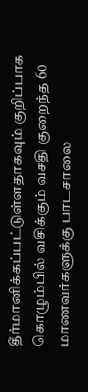தீர்மானிக்கப்பட்டுள்ளதாகவும் குறிப்பாக கொழும்பில் வசிக்கும் வசதி குறைந்த 60 மாணவர்களுக்கு பாடசாலை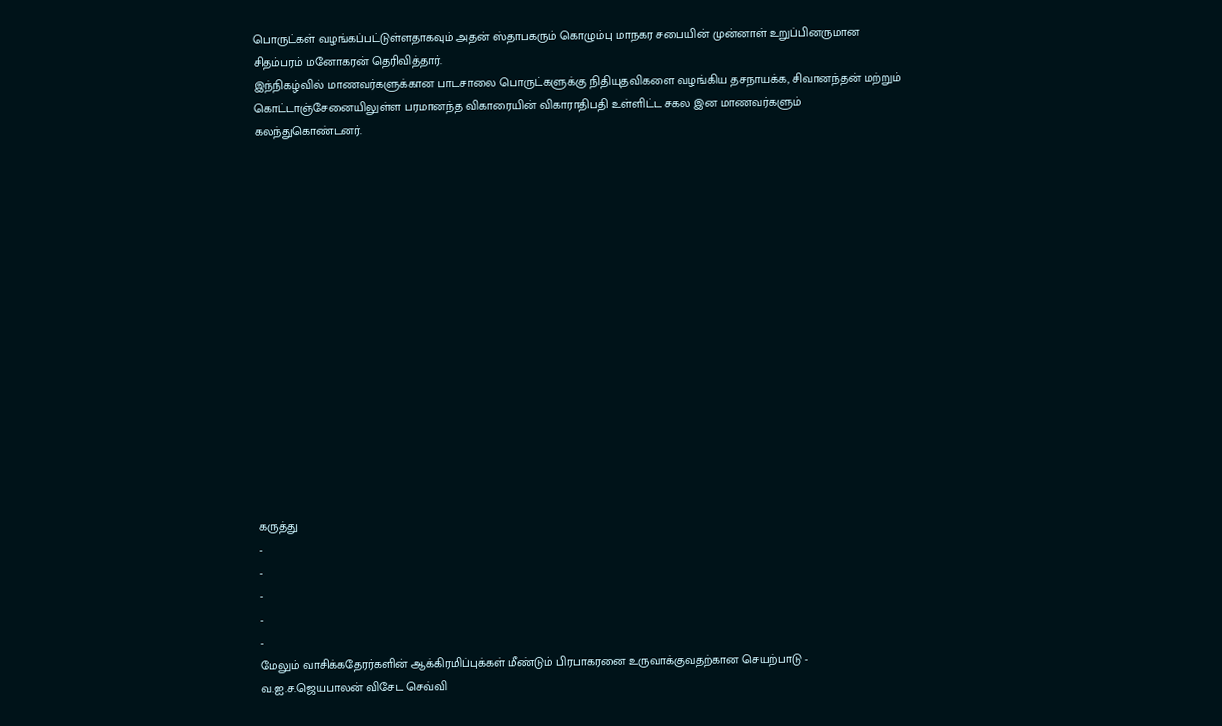பொருட்கள் வழங்கப்பட்டுள்ளதாகவும் அதன் ஸ்தாபகரும் கொழும்பு மாநகர சபையின் முன்னாள் உறுப்பினருமான சிதம்பரம் மனோகரன் தெரிவித்தார்.
இந்நிகழ்வில் மாணவர்களுக்கான பாடசாலை பொருட்களுக்கு நிதியுதவிகளை வழங்கிய தசநாயக்க, சிவானந்தன் மற்றும் கொட்டாஞ்சேனையிலுள்ள பரமானந்த விகாரையின் விகாராதிபதி உள்ளிட்ட சகல இன மாணவர்களும் கலந்துகொண்டனர்.
















கருத்து
-
-
-
-
-
மேலும் வாசிக்கதேரர்களின் ஆக்கிரமிப்புக்கள் மீண்டும் பிரபாகரனை உருவாக்குவதற்கான செயற்பாடு - வ.ஐ.ச.ஜெயபாலன் விசேட செவ்வி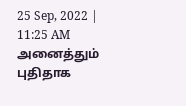25 Sep, 2022 | 11:25 AM
அனைத்தும் புதிதாக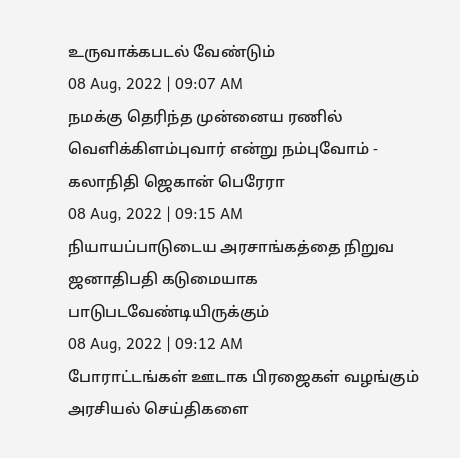உருவாக்கபடல் வேண்டும்
08 Aug, 2022 | 09:07 AM
நமக்கு தெரிந்த முன்னைய ரணில் வெளிக்கிளம்புவார் என்று நம்புவோம் - கலாநிதி ஜெகான் பெரேரா
08 Aug, 2022 | 09:15 AM
நியாயப்பாடுடைய அரசாங்கத்தை நிறுவ ஜனாதிபதி கடுமையாக பாடுபடவேண்டியிருக்கும்
08 Aug, 2022 | 09:12 AM
போராட்டங்கள் ஊடாக பிரஜைகள் வழங்கும் அரசியல் செய்திகளை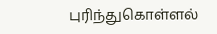புரிந்துகொள்ளல்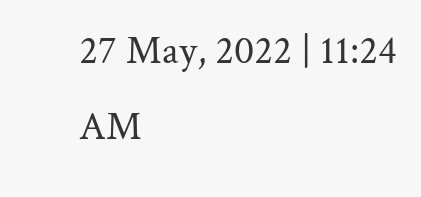27 May, 2022 | 11:24 AM